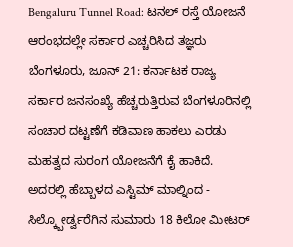Bengaluru Tunnel Road: ಟನಲ್ ರಸ್ತೆ ಯೋಜನೆ ಆರಂಭದಲ್ಲೇ ಸರ್ಕಾರ ಎಚ್ಚರಿಸಿದ ತಜ್ಞರು
ಬೆಂಗಳೂರು, ಜೂನ್ 21: ಕರ್ನಾಟಕ ರಾಜ್ಯ ಸರ್ಕಾರ ಜನಸಂಖ್ಯೆ ಹೆಚ್ಚರುತ್ತಿರುವ ಬೆಂಗಳೂರಿನಲ್ಲಿ ಸಂಚಾರ ದಟ್ಟಣೆಗೆ ಕಡಿವಾಣ ಹಾಕಲು ಎರಡು ಮಹತ್ವದ ಸುರಂಗ ಯೋಜನೆಗೆ ಕೈ ಹಾಕಿದೆ. ಅದರಲ್ಲಿ ಹೆಬ್ಬಾಳದ ಎಸ್ಟಿಮ್ ಮಾಲ್ನಿಂದ - ಸಿಲ್ಕ್ಬೋರ್ಡ್ವರೆಗಿನ ಸುಮಾರು 18 ಕಿಲೋ ಮೀಟರ್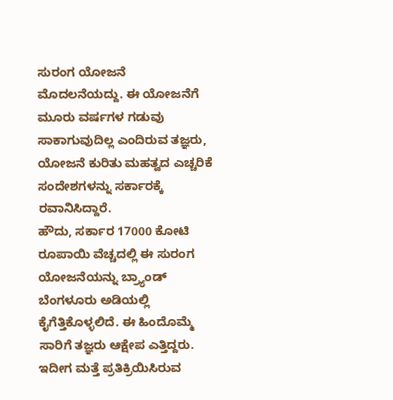ಸುರಂಗ ಯೋಜನೆ ಮೊದಲನೆಯದ್ದು. ಈ ಯೋಜನೆಗೆ ಮೂರು ವರ್ಷಗಳ ಗಡುವು ಸಾಕಾಗುವುದಿಲ್ಲ ಎಂದಿರುವ ತಜ್ಞರು, ಯೋಜನೆ ಕುರಿತು ಮಹತ್ವದ ಎಚ್ಚರಿಕೆ ಸಂದೇಶಗಳನ್ನು ಸರ್ಕಾರಕ್ಕೆ ರವಾನಿಸಿದ್ದಾರೆ.
ಹೌದು, ಸರ್ಕಾರ 17000 ಕೋಟಿ ರೂಪಾಯಿ ವೆಚ್ಚದಲ್ಲಿ ಈ ಸುರಂಗ ಯೋಜನೆಯನ್ನು ಬ್ರ್ಯಾಂಡ್ ಬೆಂಗಳೂರು ಅಡಿಯಲ್ಲಿ ಕೈಗೆತ್ತಿಕೊಳ್ಳಲಿದೆ. ಈ ಹಿಂದೊಮ್ಮೆ ಸಾರಿಗೆ ತಜ್ಞರು ಆಕ್ಷೇಪ ಎತ್ತಿದ್ದರು. ಇದೀಗ ಮತ್ತೆ ಪ್ರತಿಕ್ರಿಯಿಸಿರುವ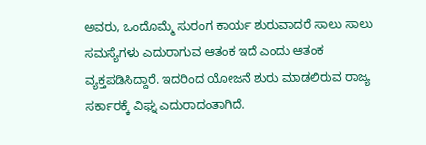ಅವರು, ಒಂದೊಮ್ಮೆ ಸುರಂಗ ಕಾರ್ಯ ಶುರುವಾದರೆ ಸಾಲು ಸಾಲು ಸಮಸ್ಯೆಗಳು ಎದುರಾಗುವ ಆತಂಕ ಇದೆ ಎಂದು ಆತಂಕ ವ್ಯಕ್ತಪಡಿಸಿದ್ದಾರೆ. ಇದರಿಂದ ಯೋಜನೆ ಶುರು ಮಾಡಲಿರುವ ರಾಜ್ಯ ಸರ್ಕಾರಕ್ಕೆ ವಿಘ್ನ ಎದುರಾದಂತಾಗಿದೆ.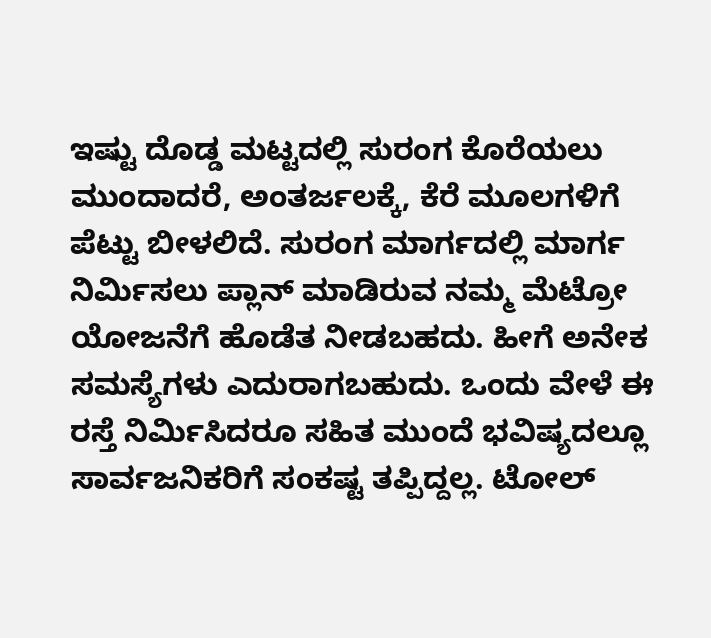ಇಷ್ಟು ದೊಡ್ಡ ಮಟ್ಟದಲ್ಲಿ ಸುರಂಗ ಕೊರೆಯಲು ಮುಂದಾದರೆ, ಅಂತರ್ಜಲಕ್ಕೆ, ಕೆರೆ ಮೂಲಗಳಿಗೆ ಪೆಟ್ಟು ಬೀಳಲಿದೆ. ಸುರಂಗ ಮಾರ್ಗದಲ್ಲಿ ಮಾರ್ಗ ನಿರ್ಮಿಸಲು ಪ್ಲಾನ್ ಮಾಡಿರುವ ನಮ್ಮ ಮೆಟ್ರೋ ಯೋಜನೆಗೆ ಹೊಡೆತ ನೀಡಬಹದು. ಹೀಗೆ ಅನೇಕ ಸಮಸ್ಯೆಗಳು ಎದುರಾಗಬಹುದು. ಒಂದು ವೇಳೆ ಈ ರಸ್ತೆ ನಿರ್ಮಿಸಿದರೂ ಸಹಿತ ಮುಂದೆ ಭವಿಷ್ಯದಲ್ಲೂ ಸಾರ್ವಜನಿಕರಿಗೆ ಸಂಕಷ್ಟ ತಪ್ಪಿದ್ದಲ್ಲ. ಟೋಲ್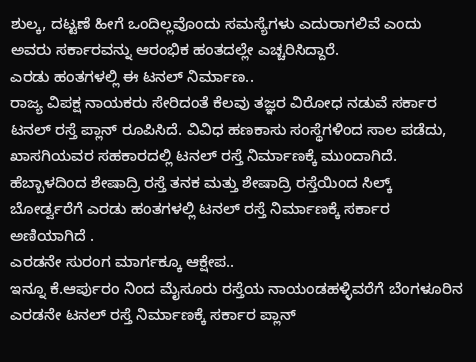ಶುಲ್ಕ, ದಟ್ಟಣೆ ಹೀಗೆ ಒಂದಿಲ್ಲವೊಂದು ಸಮಸ್ಯೆಗಳು ಎದುರಾಗಲಿವೆ ಎಂದು ಅವರು ಸರ್ಕಾರವನ್ನು ಆರಂಭಿಕ ಹಂತದಲ್ಲೇ ಎಚ್ಚರಿಸಿದ್ದಾರೆ.
ಎರಡು ಹಂತಗಳಲ್ಲಿ ಈ ಟನಲ್ ನಿರ್ಮಾಣ..
ರಾಜ್ಯ ವಿಪಕ್ಷ ನಾಯಕರು ಸೇರಿದಂತೆ ಕೆಲವು ತಜ್ಞರ ವಿರೋಧ ನಡುವೆ ಸರ್ಕಾರ ಟನಲ್ ರಸ್ತೆ ಪ್ಲಾನ್ ರೂಪಿಸಿದೆ. ವಿವಿಧ ಹಣಕಾಸು ಸಂಸ್ಥೆಗಳಿಂದ ಸಾಲ ಪಡೆದು, ಖಾಸಗಿಯವರ ಸಹಕಾರದಲ್ಲಿ ಟನಲ್ ರಸ್ತೆ ನಿರ್ಮಾಣಕ್ಕೆ ಮುಂದಾಗಿದೆ. ಹೆಬ್ಬಾಳದಿಂದ ಶೇಷಾದ್ರಿ ರಸ್ತೆ ತನಕ ಮತ್ತು ಶೇಷಾದ್ರಿ ರಸ್ತೆಯಿಂದ ಸಿಲ್ಕ್ ಬೋರ್ಡ್ವರೆಗೆ ಎರಡು ಹಂತಗಳಲ್ಲಿ ಟನಲ್ ರಸ್ತೆ ನಿರ್ಮಾಣಕ್ಕೆ ಸರ್ಕಾರ ಅಣಿಯಾಗಿದೆ .
ಎರಡನೇ ಸುರಂಗ ಮಾರ್ಗಕ್ಕೂ ಆಕ್ಷೇಪ..
ಇನ್ನೂ ಕೆ.ಆರ್ಪುರಂ ನಿಂದ ಮೈಸೂರು ರಸ್ತೆಯ ನಾಯಂಡಹಳ್ಳಿವರೆಗೆ ಬೆಂಗಳೂರಿನ ಎರಡನೇ ಟನಲ್ ರಸ್ತೆ ನಿರ್ಮಾಣಕ್ಕೆ ಸರ್ಕಾರ ಪ್ಲಾನ್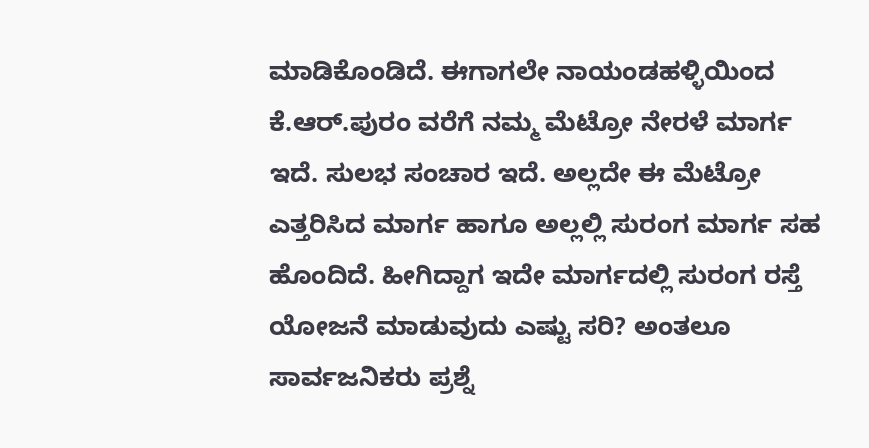ಮಾಡಿಕೊಂಡಿದೆ. ಈಗಾಗಲೇ ನಾಯಂಡಹಳ್ಳಿಯಿಂದ ಕೆ.ಆರ್.ಪುರಂ ವರೆಗೆ ನಮ್ಮ ಮೆಟ್ರೋ ನೇರಳೆ ಮಾರ್ಗ ಇದೆ. ಸುಲಭ ಸಂಚಾರ ಇದೆ. ಅಲ್ಲದೇ ಈ ಮೆಟ್ರೋ ಎತ್ತರಿಸಿದ ಮಾರ್ಗ ಹಾಗೂ ಅಲ್ಲಲ್ಲಿ ಸುರಂಗ ಮಾರ್ಗ ಸಹ ಹೊಂದಿದೆ. ಹೀಗಿದ್ದಾಗ ಇದೇ ಮಾರ್ಗದಲ್ಲಿ ಸುರಂಗ ರಸ್ತೆ ಯೋಜನೆ ಮಾಡುವುದು ಎಷ್ಟು ಸರಿ? ಅಂತಲೂ ಸಾರ್ವಜನಿಕರು ಪ್ರಶ್ನೆ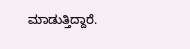ಮಾಡುತ್ತಿದ್ದಾರೆ.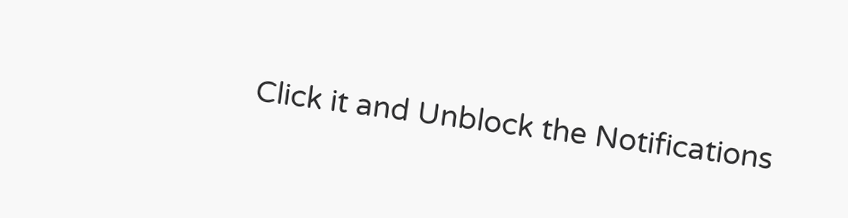Click it and Unblock the Notifications